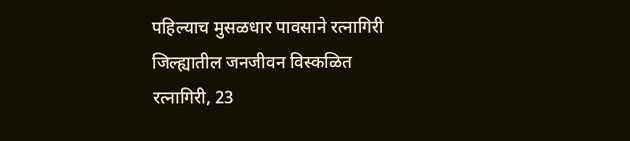पहिल्याच मुसळधार पावसाने रत्नागिरी जिल्ह्यातील जनजीवन विस्कळित
रत्नागिरी, 23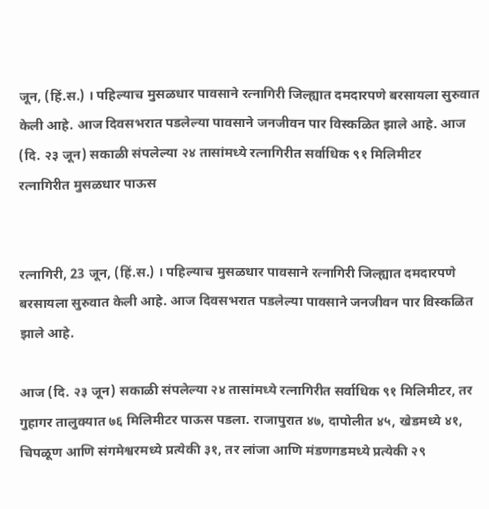जून, (हिं.स.) । पहिल्याच मुसळधार पावसाने रत्नागिरी जिल्ह्यात दमदारपणे बरसायला सुरुवात केली आहे. आज दिवसभरात पडलेल्या पावसाने जनजीवन पार विस्कळित झाले आहे. आज (दि. २३ जून) सकाळी संपलेल्या २४ तासांमध्ये रत्नागिरीत सर्वाधिक ९१ मिलिमीटर
रत्नागिरीत मुसळधार पाऊस


रत्नागिरी, 23 जून, (हिं.स.) । पहिल्याच मुसळधार पावसाने रत्नागिरी जिल्ह्यात दमदारपणे बरसायला सुरुवात केली आहे. आज दिवसभरात पडलेल्या पावसाने जनजीवन पार विस्कळित झाले आहे.

आज (दि. २३ जून) सकाळी संपलेल्या २४ तासांमध्ये रत्नागिरीत सर्वाधिक ९१ मिलिमीटर, तर गुहागर तालुक्यात ७६ मिलिमीटर पाऊस पडला. राजापुरात ४७, दापोलीत ४५, खेडमध्ये ४१, चिपळूण आणि संगमेश्वरमध्ये प्रत्येकी ३१, तर लांजा आणि मंडणगडमध्ये प्रत्येकी २९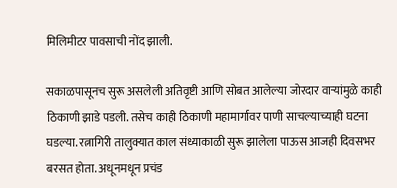मिलिमीटर पावसाची नोंद झाली.

सकाळपासूनच सुरू असलेली अतिवृष्टी आणि सोबत आलेल्या जोरदार वाऱ्यांमुळे काही ठिकाणी झाडे पडली. तसेच काही ठिकाणी महामार्गावर पाणी साचल्याच्याही घटना घडल्या. रत्नागिरी तालुक्यात काल संध्याकाळी सुरू झालेला पाऊस आजही दिवसभर बरसत होता. अधूनमधून प्रचंड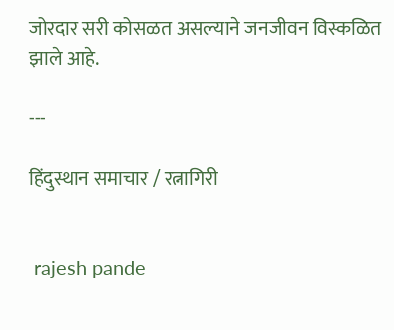जोरदार सरी कोसळत असल्याने जनजीवन विस्कळित झाले आहे.

---

हिंदुस्थान समाचार / रत्नागिरी


 rajesh pande